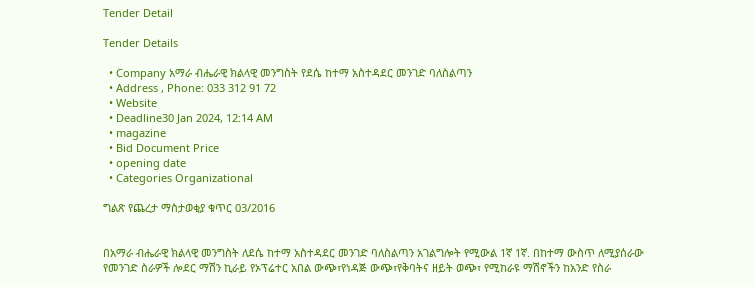Tender Detail

Tender Details

  • Company አማራ ብሔራዊ ክልላዊ መንግስት የደሴ ከተማ አስተዳደር መንገድ ባለስልጣን
  • Address , Phone: 033 312 91 72
  • Website
  • Deadline30 Jan 2024, 12:14 AM
  • magazine
  • Bid Document Price
  • opening date
  • Categories Organizational

ግልጽ የጨረታ ማስታወቂያ ቁጥር 03/2016


በአማራ ብሔራዊ ክልላዊ መንግስት ለደሴ ከተማ አስተዳደር መንገድ ባለስልጣን አገልግሎት የሚውል 1ኛ 1ኛ. በከተማ ውስጥ ለሚያሰራው የመንገድ ስራዎች ሎደር ማሽን ኪራይ የኦፕሬተር አበል ውጭ፣የነዳጅ ውጭ፣የቅባትና ዘይት ወጭ፣ የሚከራዩ ማሽኖችን ከአንድ የስራ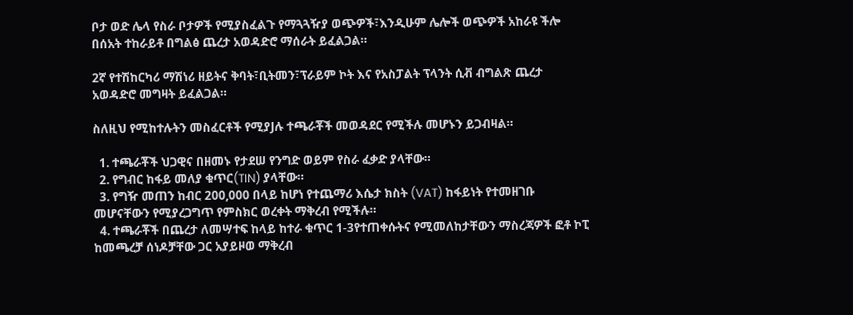ቦታ ወድ ሌላ የስራ ቦታዎች የሚያስፈልጉ የማጓጓዥያ ወጭዎች፣እንዲሁም ሌሎች ወጭዎች አከራዩ ችሎ በሰአት ተከራይቶ በግልፅ ጨረታ አወዳድሮ ማሰራት ይፈልጋል።

2ኛ የተሽከርካሪ ማሽነሪ ዘይትና ቅባት፣ቢትመን፣ፕራይም ኮት እና የአስፓልት ፕላንት ሲቭ ብግልጽ ጨረታ አወዳድሮ መግዛት ይፈልጋል።

ስለዚህ የሚከተሉትን መስፈርቶች የሚያJሉ ተጫራቾች መወዳደር የሚችሉ መሆኑን ይጋብዛል።

  1. ተጫራቾች ህጋዊና በዘመኑ የታደሠ የንግድ ወይም የስራ ፈቃድ ያላቸው።
  2. የግብር ከፋይ መለያ ቁጥር(TIN) ያላቸው።
  3. የግዥ መጠን ከብር 200,000 በላይ ከሆነ የተጨማሪ እሴታ ክስት (VAT) ከፋይነት የተመዘገቡ መሆናቸውን የሚያረጋግጥ የምስክር ወረቀት ማቅረብ የሚችሉ።
  4. ተጫራቾች በጨረታ ለመሣተፍ ከላይ ከተራ ቁጥር 1-3የተጠቀሱትና የሚመለከታቸውን ማስረጃዎች ፎቶ ኮፒ ከመጫረቻ ሰነዶቻቸው ጋር አያይዞወ ማቅረብ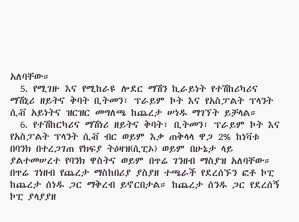አለባቸው።
  5. የሚገዙ እና የሚከራዩ ሎደር ማሽን ኪራይነት የተሽከሪካሪና ማሽኒሪ ዘይትና ቅባት ቢትመን፣ ፕራይም ኮት እና የአስፓልት ፕላንት ሲቭ አይነትና ዝርዝር መግለጫ ከጨረታ ሠነዱ ማገኘት ይቻላል።
  6. የተሽከርካሪና ማሽነሪ ዘይትና ቅባት፣ ቢትመን፣ ፕራይም ኮት እና የአስፓልት ፕላንት ሲቭ ብር ወይም እቃ ጠቅላላ ዋጋ 2% ከነቫቱ በባንክ በተረጋገጠ የክፍያ ትዕዛዝ(ሲፒኦ) ወይም በሁኔታ ላይ ያልተመሠረተ የባንክ ዋስትና ወይም በጥሬ ገንዘብ ማስያዝ አለባቸው። በጥሬ ገነዘብ የጨረታ ማስከበሪያ ያስያዘ ተጫራች የደረሰኙን ፎቶ ኮፒ ከጨረታ ሰነዱ ጋር ማቅረብ ይኖርበታል። ከጨረታ ሰንዱ ጋር የደረሰኝ ኮፒ ያላያያዘ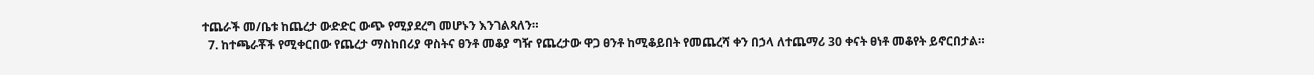ተጨራች መ/ቤቱ ከጨረታ ውድድር ውጭ የሚያደረግ መሆኑን እንገልጻለን።
  7. ከተጫራቾች የሚቀርበው የጨረታ ማስከበሪያ ዋስትና ፀንቶ መቆያ ግዥ የጨረታው ዋጋ ፀንቶ ከሚቆይበት የመጨረሻ ቀን በኃላ ለተጨማሪ 30 ቀናት ፀነቶ መቆየት ይኖርበታል።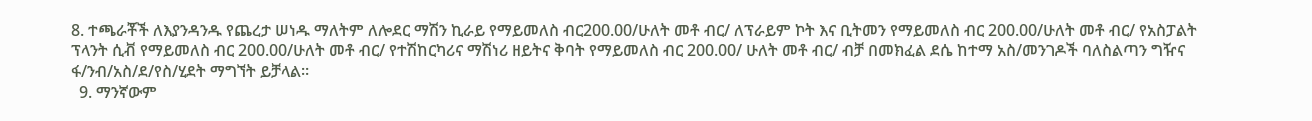8. ተጫራቾች ለእያንዳንዱ የጨረታ ሠነዱ ማለትም ለሎደር ማሽን ኪራይ የማይመለስ ብር200.00/ሁለት መቶ ብር/ ለፕራይም ኮት እና ቢትመን የማይመለስ ብር 200.00/ሁለት መቶ ብር/ የአስፓልት ፕላንት ሲቭ የማይመለስ ብር 200.00/ሁለት መቶ ብር/ የተሽከርካሪና ማሽነሪ ዘይትና ቅባት የማይመለስ ብር 200.00/ ሁለት መቶ ብር/ ብቻ በመክፈል ደሴ ከተማ አስ/መንገዶች ባለስልጣን ግዥና ፋ/ንብ/አስ/ደ/የስ/ሂደት ማግኘት ይቻላል።
  9. ማንኛውም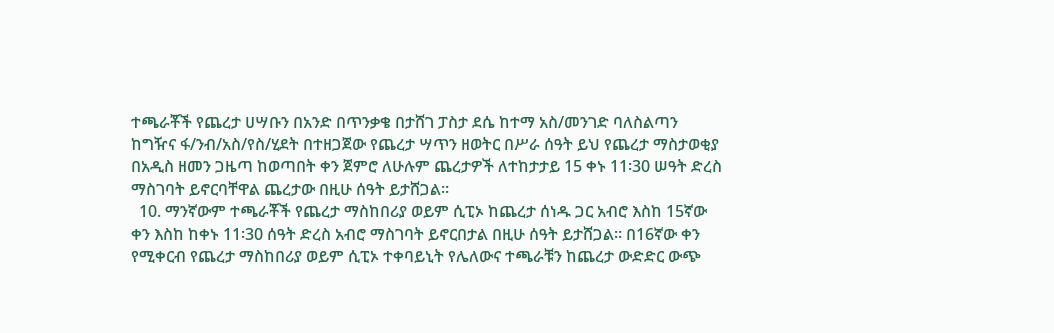ተጫራቾች የጨረታ ሀሣቡን በአንድ በጥንቃቄ በታሸገ ፓስታ ደሴ ከተማ አስ/መንገድ ባለስልጣን ከግዥና ፋ/ንብ/አስ/የስ/ሂደት በተዘጋጀው የጨረታ ሣጥን ዘወትር በሥራ ሰዓት ይህ የጨረታ ማስታወቂያ በአዲስ ዘመን ጋዜጣ ከወጣበት ቀን ጀምሮ ለሁሉም ጨረታዎች ለተከታታይ 15 ቀኑ 11፡30 ሠዓት ድረስ ማስገባት ይኖርባቸዋል ጨረታው በዚሁ ሰዓት ይታሸጋል።
  10. ማንኛውም ተጫራቾች የጨረታ ማስከበሪያ ወይም ሲፒኦ ከጨረታ ሰነዱ ጋር አብሮ እስከ 15ኛው ቀን እስከ ከቀኑ 11፡30 ሰዓት ድረስ አብሮ ማስገባት ይኖርበታል በዚሁ ሰዓት ይታሸጋል። በ16ኛው ቀን የሚቀርብ የጨረታ ማስከበሪያ ወይም ሲፒኦ ተቀባይኒት የሌለውና ተጫራቹን ከጨረታ ውድድር ውጭ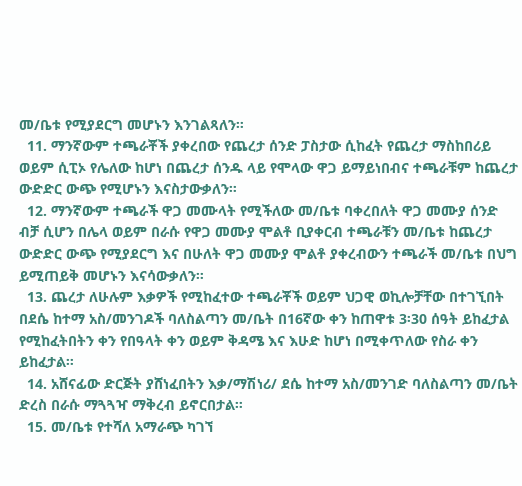መ/ቤቱ የሚያደርግ መሆኑን እንገልጻለን።
  11. ማንኛውም ተጫራቾች ያቀረበው የጨረታ ሰንድ ፓስታው ሲከፈት የጨረታ ማስከበሪይ ወይም ሲፒኦ የሌለው ከሆነ በጨረታ ሰንዱ ላይ የሞላው ዋጋ ይማይነበብና ተጫራቹም ከጨረታ ውድድር ውጭ የሚሆኑን እናስታውቃለን።
  12. ማንኛውም ተጫራች ዋጋ መሙላት የሚችለው መ/ቤቱ ባቀረበለት ዋጋ መሙያ ሰንድ ብቻ ሲሆን በሌላ ወይም በራሱ የዋጋ መሙያ ሞልቶ ቢያቀርብ ተጫራቹን መ/ቤቱ ከጨረታ ውድድር ውጭ የሚያደርግ እና በሁለት ዋጋ መሙያ ሞልቶ ያቀረብውን ተጫራች መ/ቤቱ በህግ ይሚጠይቅ መሆኑን እናሳውቃለን።
  13. ጨረታ ለሁሉም እቃዎች የሚከፈተው ተጫራቾች ወይም ህጋዊ ወኪሎቻቸው በተገኚበት በደሴ ከተማ አስ/መንገዶች ባለስልጣን መ/ቤት በ16ኛው ቀን ከጠዋቱ 3፡30 ሰዓት ይከፈታል የሚከፈትበትን ቀን የበዓላት ቀን ወይም ቅዳሜ እና እሁድ ከሆነ በሚቀጥለው የስራ ቀን ይከፈታል።
  14. አሸናፊው ድርጅት ያሸነፈበትን እቃ/ማሽነሪ/ ደሴ ከተማ አስ/መንገድ ባለስልጣን መ/ቤት ድረስ በራሱ ማጓጓዣ ማቅረብ ይኖርበታል።
  15. መ/ቤቱ የተሻለ አማራጭ ካገኘ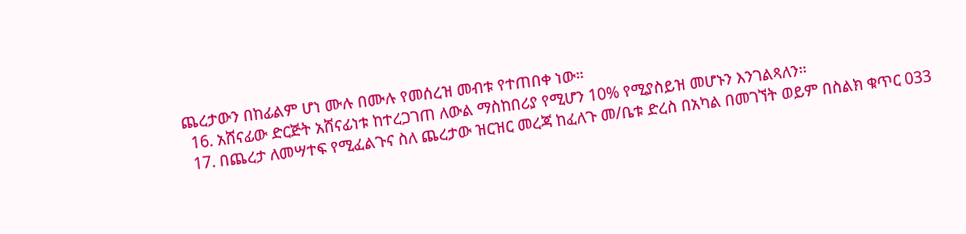ጨረታውን በከፊልም ሆነ ሙሉ በሙሉ የመሰረዝ መብቱ የተጠበቀ ነው።
  16. አሸናፊው ድርጅት አሸናፊነቱ ከተረጋገጠ ለውል ማስከበሪያ የሚሆን 10% የሚያስይዝ መሆኑን እንገልጻለን።
  17. በጨረታ ለመሣተፍ የሚፈልጉና ስለ ጨረታው ዝርዝር መረጃ ከፈለጉ መ/ቤቱ ድረስ በአካል በመገኘት ወይም በስልክ ቁጥር 033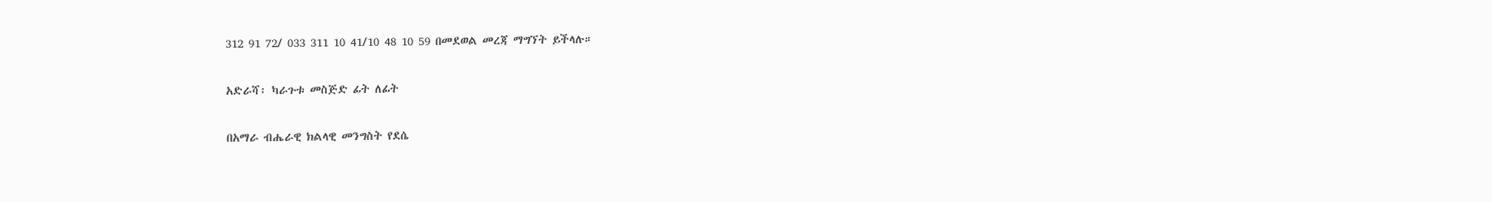312 91 72/ 033 311 10 41/10 48 10 59 በመደወል መረጃ ማግኘት ይችላሉ።

አድራሻ፡ ካራጉቱ መስጅድ ፊት ለፊት

በአማራ ብሔራዊ ክልላዊ መንግስት የደሴ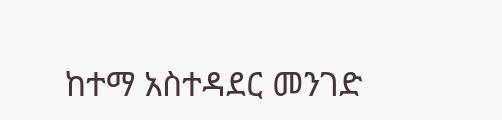ከተማ አስተዳደር መንገድ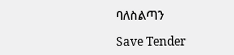ባለስልጣን

Save Tender